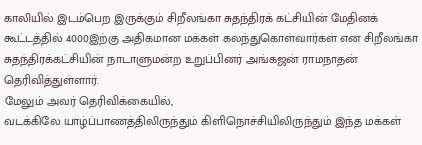காலியில் இடம்பெற இருக்கும் சிறீலங்கா சுதந்திரக் கட்சியின் மேதினக் கூட்டத்தில் 4000இற்கு அதிகமான மக்கள் கலந்துகொள்வார்கள் என சிறீலங்கா சுதந்திரக்கட்சியின் நாடாளுமன்ற உறுப்பினர் அங்கஜன் ராமநாதன் தெரிவித்துள்ளார்.
மேலும் அவர் தெரிவிக்கையில்,
வடக்கிலே யாழ்ப்பாணத்திலிருந்தும் கிளிநொச்சியிலிருந்தும் இந்த மக்கள்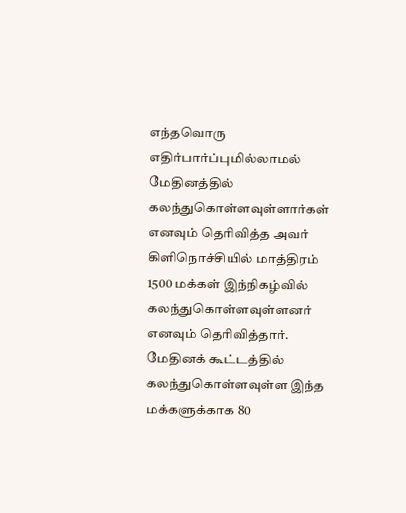எந்தவொரு எதிர்பார்ப்புமில்லாமல் மேதினத்தில் கலந்துகொள்ளவுள்ளார்கள் எனவும் தெரிவித்த அவர் கிளிநொச்சியில் மாத்திரம் 1500 மக்கள் இந்நிகழ்வில் கலந்துகொள்ளவுள்ளனர் எனவும் தெரிவித்தார்.
மேதினக் கூட்டத்தில் கலந்துகொள்ளவுள்ள இந்த மக்களுக்காக 80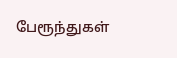பேரூந்துகள்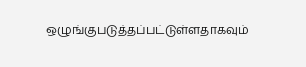ஒழுங்குபடுத்தப்பட்டுள்ளதாகவும்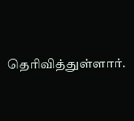தெரிவித்துள்ளார்.